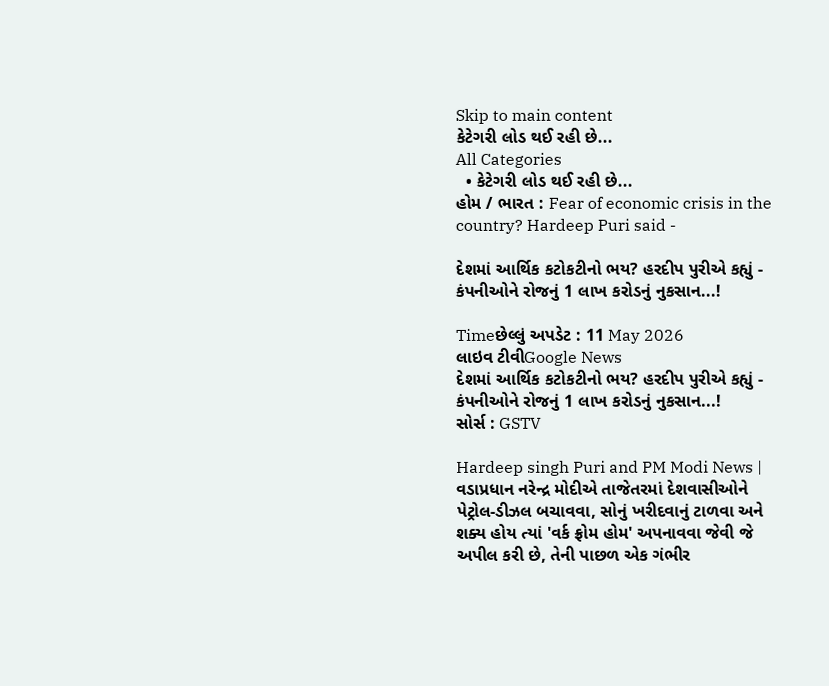Skip to main content
કેટેગરી લોડ થઈ રહી છે...
All Categories
  • કેટેગરી લોડ થઈ રહી છે...
હોમ / ભારત : Fear of economic crisis in the country? Hardeep Puri said -

દેશમાં આર્થિક કટોકટીનો ભય? હરદીપ પુરીએ કહ્યું - કંપનીઓને રોજનું 1 લાખ કરોડનું નુકસાન...!

Timeછેલ્લું અપડેટ : 11 May 2026
લાઇવ ટીવીGoogle News
દેશમાં આર્થિક કટોકટીનો ભય? હરદીપ પુરીએ કહ્યું - કંપનીઓને રોજનું 1 લાખ કરોડનું નુકસાન...!
સોર્સ : GSTV

Hardeep singh Puri and PM Modi News |  વડાપ્રધાન નરેન્દ્ર મોદીએ તાજેતરમાં દેશવાસીઓને પેટ્રોલ-ડીઝલ બચાવવા, સોનું ખરીદવાનું ટાળવા અને શક્ય હોય ત્યાં 'વર્ક ફ્રોમ હોમ' અપનાવવા જેવી જે અપીલ કરી છે, તેની પાછળ એક ગંભીર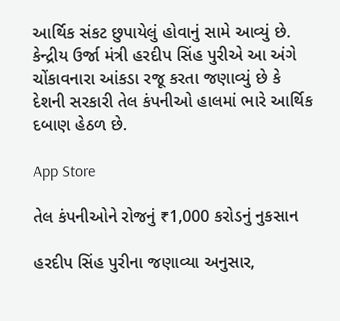આર્થિક સંકટ છુપાયેલું હોવાનું સામે આવ્યું છે. કેન્દ્રીય ઉર્જા મંત્રી હરદીપ સિંહ પુરીએ આ અંગે ચોંકાવનારા આંકડા રજૂ કરતા જણાવ્યું છે કે દેશની સરકારી તેલ કંપનીઓ હાલમાં ભારે આર્થિક દબાણ હેઠળ છે.

App Store

તેલ કંપનીઓને રોજનું ₹1,000 કરોડનું નુકસાન

હરદીપ સિંહ પુરીના જણાવ્યા અનુસાર,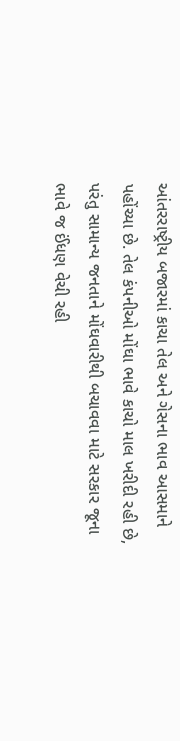આંતરરાષ્ટ્રીય બજારમાં કાચા તેલ અને ગેસના ભાવ આસમાને પહોંચ્યા છે. તેલ કંપનીઓ મોંઘા ભાવે કાચો માલ ખરીદી રહી છે, પરંતુ સામાન્ય જનતાને મોંઘવારીથી બચાવવા માટે સરકાર જૂના ભાવે જ ઈંધણ વેચી રહી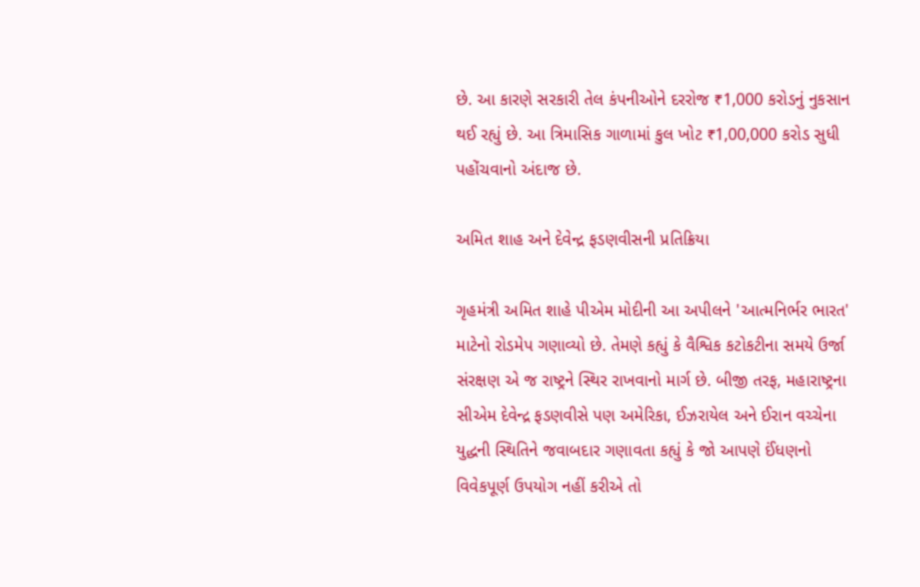છે. આ કારણે સરકારી તેલ કંપનીઓને દરરોજ ₹1,000 કરોડનું નુકસાન થઈ રહ્યું છે. આ ત્રિમાસિક ગાળામાં કુલ ખોટ ₹1,00,000 કરોડ સુધી પહોંચવાનો અંદાજ છે.

અમિત શાહ અને દેવેન્દ્ર ફડણવીસની પ્રતિક્રિયા

ગૃહમંત્રી અમિત શાહે પીએમ મોદીની આ અપીલને 'આત્મનિર્ભર ભારત' માટેનો રોડમેપ ગણાવ્યો છે. તેમણે કહ્યું કે વૈશ્વિક કટોકટીના સમયે ઉર્જા સંરક્ષણ એ જ રાષ્ટ્રને સ્થિર રાખવાનો માર્ગ છે. બીજી તરફ, મહારાષ્ટ્રના સીએમ દેવેન્દ્ર ફડણવીસે પણ અમેરિકા, ઈઝરાયેલ અને ઈરાન વચ્ચેના યુદ્ધની સ્થિતિને જવાબદાર ગણાવતા કહ્યું કે જો આપણે ઈંધણનો વિવેકપૂર્ણ ઉપયોગ નહીં કરીએ તો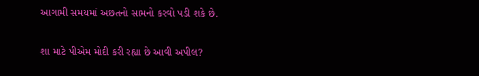આગામી સમયમાં અછતનો સામનો કરવો પડી શકે છે.

શા માટે પીએમ મોદી કરી રહ્યા છે આવી અપીલ?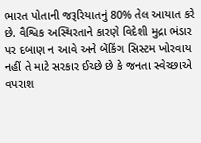ભારત પોતાની જરૂરિયાતનું 80% તેલ આયાત કરે છે. વૈશ્વિક અસ્થિરતાને કારણે વિદેશી મુદ્રા ભંડાર પર દબાણ ન આવે અને બેંકિંગ સિસ્ટમ ખોરવાય નહીં તે માટે સરકાર ઈચ્છે છે કે જનતા સ્વેચ્છાએ વપરાશ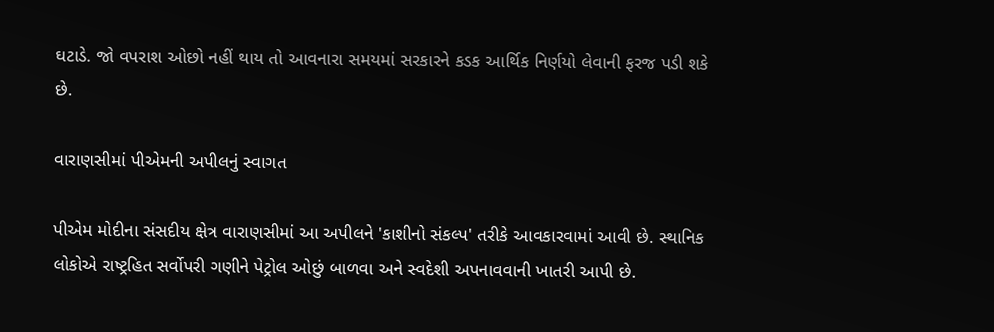ઘટાડે. જો વપરાશ ઓછો નહીં થાય તો આવનારા સમયમાં સરકારને કડક આર્થિક નિર્ણયો લેવાની ફરજ પડી શકે છે.

વારાણસીમાં પીએમની અપીલનું સ્વાગત

પીએમ મોદીના સંસદીય ક્ષેત્ર વારાણસીમાં આ અપીલને 'કાશીનો સંકલ્પ' તરીકે આવકારવામાં આવી છે. સ્થાનિક લોકોએ રાષ્ટ્રહિત સર્વોપરી ગણીને પેટ્રોલ ઓછું બાળવા અને સ્વદેશી અપનાવવાની ખાતરી આપી છે.